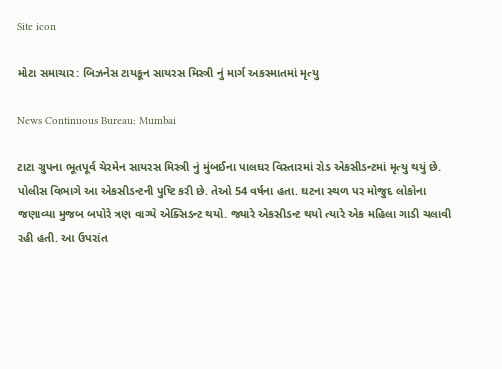Site icon

મોટા સમાચાર: બિઝનેસ ટાયકૂન સાયરસ મિસ્ત્રી નું માર્ગ અકસ્માતમાં મૃત્યુ

News Continuous Bureau: Mumbai

ટાટા ગ્રુપના ભૂતપૂર્વ ચેરમેન સાયરસ મિસ્ત્રી નું મુંબઈના પાલઘર વિસ્તારમાં રોડ એકસીડન્ટમાં મૃત્યુ થયું છે. પોલીસ વિભાગે આ એકસીડન્ટની પુષ્ટિ કરી છે. તેઓ 54 વર્ષના હતા. ઘટના સ્થળ પર મોજુદ લોકોના જણાવ્યા મુજબ બપોરે ત્રણ વાગ્યે એક્સિડન્ટ થયો. જ્યારે એકસીડન્ટ થયો ત્યારે એક મહિલા ગાડી ચલાવી રહી હતી. આ ઉપરાંત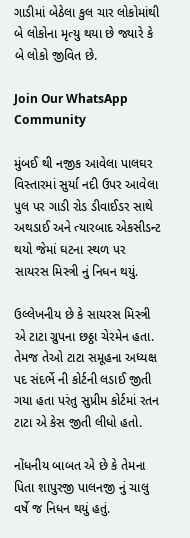ગાડીમાં બેઠેલા કુલ ચાર લોકોમાંથી બે લોકોના મૃત્યુ થયા છે જ્યારે કે બે લોકો જીવિત છે.

Join Our WhatsApp Community

મુંબઈ થી નજીક આવેલા પાલઘર વિસ્તારમાં સુર્યા નદી ઉપર આવેલા પુલ પર ગાડી રોડ ડીવાઈડર સાથે અથડાઈ અને ત્યારબાદ એકસીડન્ટ થયો જેમાં ઘટના સ્થળ પર સાયરસ મિસ્ત્રી નું નિધન થયું.

ઉલ્લેખનીય છે કે સાયરસ મિસ્ત્રી એ ટાટા ગ્રુપના છઠ્ઠા ચેરમેન હતા. તેમજ તેઓ ટાટા સમૂહના અધ્યક્ષ પદ સંદર્ભે ની કોર્ટની લડાઈ જીતી ગયા હતા પરંતુ સુપ્રીમ કોર્ટમાં રતન ટાટા એ કેસ જીતી લીધો હતો.

નોંધનીય બાબત એ છે કે તેમના પિતા શાપુરજી પાલનજી નું ચાલુ વર્ષે જ નિધન થયું હતું.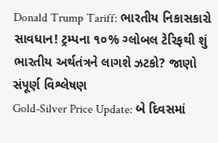Donald Trump Tariff: ભારતીય નિકાસકારો સાવધાન! ટ્રમ્પના ૧૦% ગ્લોબલ ટેરિફથી શું ભારતીય અર્થતંત્રને લાગશે ઝટકો? જાણો સંપૂર્ણ વિશ્લેષણ
Gold-Silver Price Update: બે દિવસમાં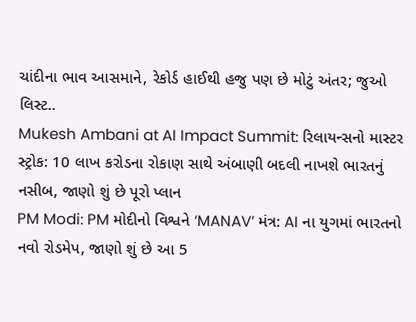ચાંદીના ભાવ આસમાને, રેકોર્ડ હાઈથી હજુ પણ છે મોટું અંતર; જુઓ લિસ્ટ..
Mukesh Ambani at AI Impact Summit: રિલાયન્સનો માસ્ટર સ્ટ્રોક: 10 લાખ કરોડના રોકાણ સાથે અંબાણી બદલી નાખશે ભારતનું નસીબ, જાણો શું છે પૂરો પ્લાન
PM Modi: PM મોદીનો વિશ્વને ‘MANAV’ મંત્ર: AI ના યુગમાં ભારતનો નવો રોડમેપ, જાણો શું છે આ 5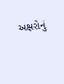અક્ષરોનું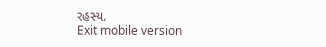રહસ્ય.
Exit mobile version